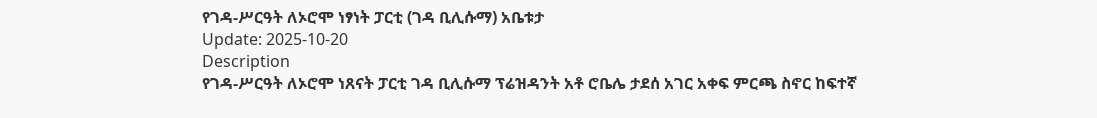የገዳ-ሥርዓት ለኦሮሞ ነፃነት ፓርቲ (ገዳ ቢሊሱማ) አቤቱታ
Update: 2025-10-20
Description
የገዳ-ሥርዓት ለኦሮሞ ነጸናት ፓርቲ ገዳ ቢሊሱማ ፕሬዝዳንት አቶ ሮቤሌ ታደሰ አገር አቀፍ ምርጫ ስኖር ከፍተኛ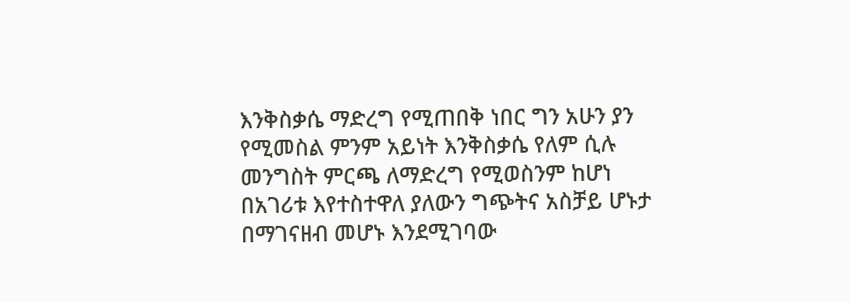እንቅስቃሴ ማድረግ የሚጠበቅ ነበር ግን አሁን ያን የሚመስል ምንም አይነት እንቅስቃሴ የለም ሲሉ መንግስት ምርጫ ለማድረግ የሚወስንም ከሆነ በአገሪቱ እየተስተዋለ ያለውን ግጭትና አስቻይ ሆኑታ በማገናዘብ መሆኑ እንደሚገባው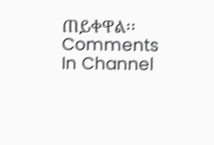ጠይቀዋል፡፡
Comments
In Channel